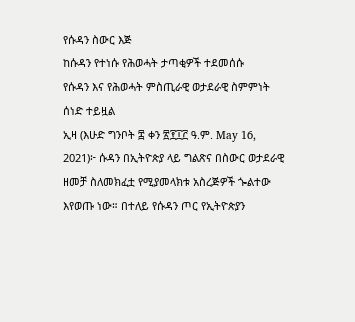የሱዳን ስውር እጅ
ከሱዳን የተነሱ የሕወሓት ታጣቂዎች ተደመሰሱ
የሱዳን እና የሕወሓት ምስጢራዊ ወታደራዊ ስምምነት ሰነድ ተይዟል
ኢዛ (እሁድ ግንቦት ፰ ቀን ፳፻፲፫ ዓ.ም. May 16, 2021)፦ ሱዳን በኢትዮጵያ ላይ ግልጽና በስውር ወታደራዊ ዘመቻ ስለመክፈቷ የሚያመላክቱ አስረጅዎች ጐልተው እየወጡ ነው። በተለይ የሱዳን ጦር የኢትዮጵያን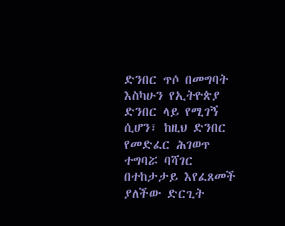ድንበር ጥሶ በመግባት እስካሁን የኢትዮጵያ ድንበር ላይ የሚገኝ ሲሆን፣ ከዚህ ድንበር የመድፈር ሕገወጥ ተግባሯ ባሻገር በተከታታይ እየፈጸመች ያለችው ድርጊት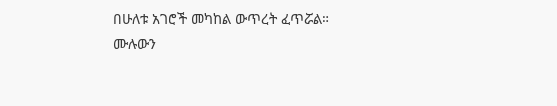በሁለቱ አገሮች መካከል ውጥረት ፈጥሯል።
ሙሉውን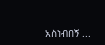አስነብበኝ ...